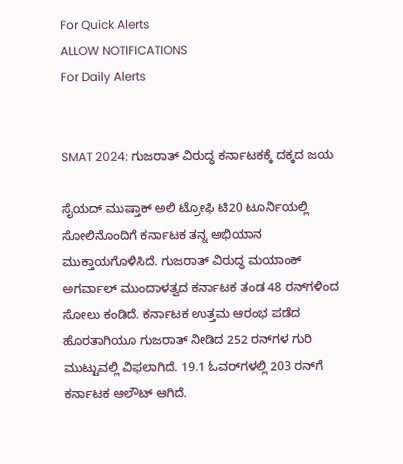For Quick Alerts
ALLOW NOTIFICATIONS
For Daily Alerts


SMAT 2024: ಗುಜರಾತ್ ವಿರುದ್ಧ ಕರ್ನಾಟಕಕ್ಕೆ ದಕ್ಕದ ಜಯ

ಸೈಯದ್ ಮುಷ್ತಾಕ್ ಅಲಿ ಟ್ರೋಫಿ ಟಿ20 ಟೂರ್ನಿಯಲ್ಲಿ ಸೋಲಿನೊಂದಿಗೆ ಕರ್ನಾಟಕ ತನ್ನ ಅಭಿಯಾನ ಮುಕ್ತಾಯಗೊಳಿಸಿದೆ. ಗುಜರಾತ್ ವಿರುದ್ಧ ಮಯಾಂಕ್ ಅಗರ್ವಾಲ್ ಮುಂದಾಳತ್ವದ ಕರ್ನಾಟಕ ತಂಡ 48 ರನ್‌ಗಳಿಂದ ಸೋಲು ಕಂಡಿದೆ. ಕರ್ನಾಟಕ ಉತ್ತಮ ಆರಂಭ ಪಡೆದ ಹೊರತಾಗಿಯೂ ಗುಜರಾತ್ ನೀಡಿದ 252 ರನ್‌ಗಳ ಗುರಿ ಮುಟ್ಟುವಲ್ಲಿ ವಿಫಲಾಗಿದೆ. 19.1 ಓವರ್‌ಗಳಲ್ಲಿ 203 ರನ್‌ಗೆ ಕರ್ನಾಟಕ ಆಲೌಟ್ ಆಗಿದೆ.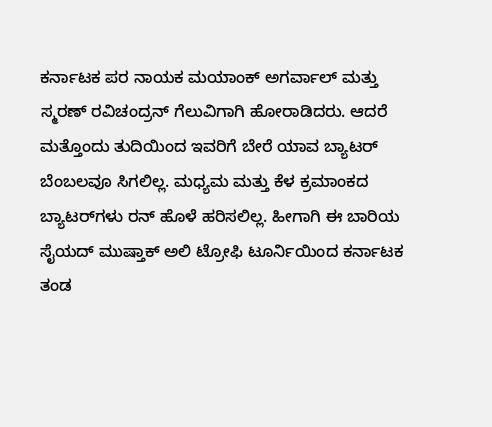ಕರ್ನಾಟಕ ಪರ ನಾಯಕ ಮಯಾಂಕ್ ಅಗರ್ವಾಲ್ ಮತ್ತು ಸ್ಮರಣ್ ರವಿಚಂದ್ರನ್ ಗೆಲುವಿಗಾಗಿ ಹೋರಾಡಿದರು. ಆದರೆ ಮತ್ತೊಂದು ತುದಿಯಿಂದ ಇವರಿಗೆ ಬೇರೆ ಯಾವ ಬ್ಯಾಟರ್ ಬೆಂಬಲವೂ ಸಿಗಲಿಲ್ಲ. ಮಧ್ಯಮ ಮತ್ತು ಕೆಳ ಕ್ರಮಾಂಕದ ಬ್ಯಾಟರ್‌ಗಳು ರನ್‌ ಹೊಳೆ ಹರಿಸಲಿಲ್ಲ. ಹೀಗಾಗಿ ಈ ಬಾರಿಯ ಸೈಯದ್ ಮುಷ್ತಾಕ್ ಅಲಿ ಟ್ರೋಫಿ ಟೂರ್ನಿಯಿಂದ ಕರ್ನಾಟಕ ತಂಡ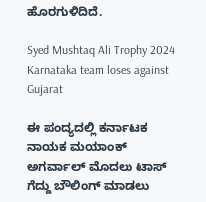ಹೊರಗುಳಿದಿದೆ.

Syed Mushtaq Ali Trophy 2024 Karnataka team loses against Gujarat

ಈ ಪಂದ್ಯದಲ್ಲಿ ಕರ್ನಾಟಕ ನಾಯಕ ಮಯಾಂಕ್ ಅಗರ್ವಾಲ್ ಮೊದಲು ಟಾಸ್ ಗೆದ್ದು ಬೌಲಿಂಗ್ ಮಾಡಲು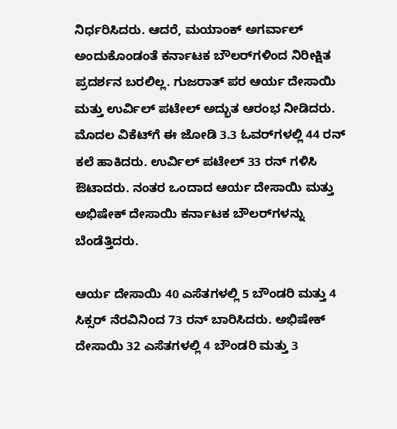ನಿರ್ಧರಿಸಿದರು. ಆದರೆ, ಮಯಾಂಕ್ ಅಗರ್ವಾಲ್ ಅಂದುಕೊಂಡಂತೆ ಕರ್ನಾಟಕ ಬೌಲರ್‌ಗಳಿಂದ ನಿರೀಕ್ಷಿತ ಪ್ರದರ್ಶನ ಬರಲಿಲ್ಲ. ಗುಜರಾತ್ ಪರ ಆರ್ಯ ದೇಸಾಯಿ ಮತ್ತು ಉರ್ವಿಲ್ ಪಟೇಲ್ ಅದ್ಭುತ ಆರಂಭ ನೀಡಿದರು. ಮೊದಲ ವಿಕೆಟ್‌ಗೆ ಈ ಜೋಡಿ 3.3 ಓವರ್‌ಗಳಲ್ಲಿ 44 ರನ್ ಕಲೆ ಹಾಕಿದರು. ಉರ್ವಿಲ್ ಪಟೇಲ್ 33 ರನ್ ಗಳಿಸಿ ಔಟಾದರು. ನಂತರ ಒಂದಾದ ಆರ್ಯ ದೇಸಾಯಿ ಮತ್ತು ಅಭಿಷೇಕ್ ದೇಸಾಯಿ ಕರ್ನಾಟಕ ಬೌಲರ್‌ಗಳನ್ನು ಬೆಂಡೆತ್ತಿದರು.

ಆರ್ಯ ದೇಸಾಯಿ 40 ಎಸೆತಗಳಲ್ಲಿ 5 ಬೌಂಡರಿ ಮತ್ತು 4 ಸಿಕ್ಸರ್ ನೆರವಿನಿಂದ 73 ರನ್ ಬಾರಿಸಿದರು. ಅಭಿಷೇಕ್ ದೇಸಾಯಿ 32 ಎಸೆತಗಳಲ್ಲಿ 4 ಬೌಂಡರಿ ಮತ್ತು 3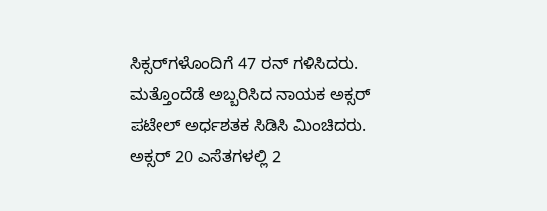ಸಿಕ್ಸರ್‌ಗಳೊಂದಿಗೆ 47 ರನ್ ಗಳಿಸಿದರು. ಮತ್ತೊಂದೆಡೆ ಅಬ್ಬರಿಸಿದ ನಾಯಕ ಅಕ್ಸರ್ ಪಟೇಲ್ ಅರ್ಧಶತಕ ಸಿಡಿಸಿ ಮಿಂಚಿದರು. ಅಕ್ಸರ್ 20 ಎಸೆತಗಳಲ್ಲಿ 2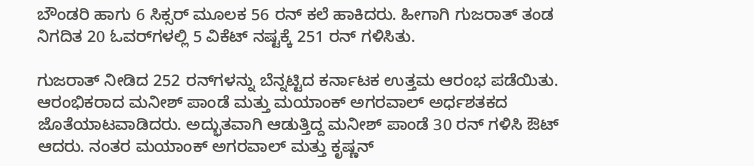ಬೌಂಡರಿ ಹಾಗು 6 ಸಿಕ್ಸರ್ ಮೂಲಕ 56 ರನ್ ಕಲೆ ಹಾಕಿದರು. ಹೀಗಾಗಿ ಗುಜರಾತ್ ತಂಡ ನಿಗದಿತ 20 ಓವರ್‌ಗಳಲ್ಲಿ 5 ವಿಕೆಟ್ ನಷ್ಟಕ್ಕೆ 251 ರನ್ ಗಳಿಸಿತು.

ಗುಜರಾತ್ ನೀಡಿದ 252 ರನ್‌ಗಳನ್ನು ಬೆನ್ನಟ್ಟಿದ ಕರ್ನಾಟಕ ಉತ್ತಮ ಆರಂಭ ಪಡೆಯಿತು. ಆರಂಭಿಕರಾದ ಮನೀಶ್ ಪಾಂಡೆ ಮತ್ತು ಮಯಾಂಕ್ ಅಗರವಾಲ್ ಅರ್ಧಶತಕದ ಜೊತೆಯಾಟವಾಡಿದರು. ಅದ್ಭುತವಾಗಿ ಆಡುತ್ತಿದ್ದ ಮನೀಶ್ ಪಾಂಡೆ 30 ರನ್ ಗಳಿಸಿ ಔಟ್ ಆದರು. ನಂತರ ಮಯಾಂಕ್ ಅಗರವಾಲ್ ಮತ್ತು ಕೃಷ್ಣನ್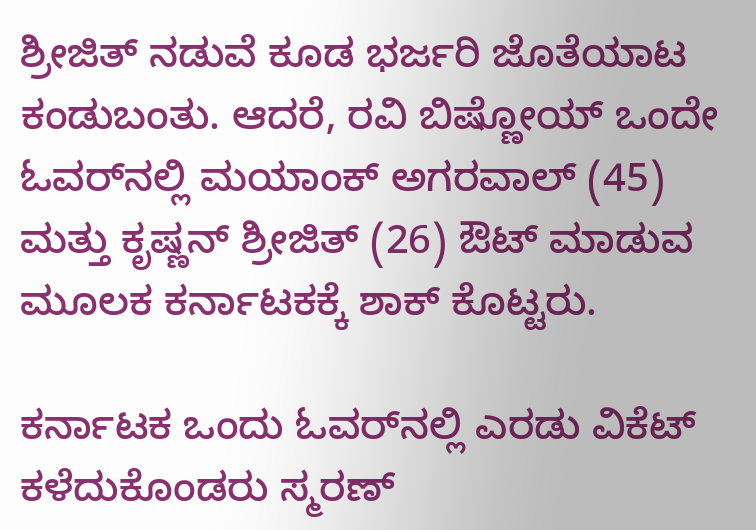ಶ್ರೀಜಿತ್ ನಡುವೆ ಕೂಡ ಭರ್ಜರಿ ಜೊತೆಯಾಟ ಕಂಡುಬಂತು. ಆದರೆ, ರವಿ ಬಿಷ್ಣೋಯ್ ಒಂದೇ ಓವರ್‌ನಲ್ಲಿ ಮಯಾಂಕ್ ಅಗರವಾಲ್ (45) ಮತ್ತು ಕೃಷ್ಣನ್ ಶ್ರೀಜಿತ್ (26) ಔಟ್ ಮಾಡುವ ಮೂಲಕ ಕರ್ನಾಟಕಕ್ಕೆ ಶಾಕ್ ಕೊಟ್ಟರು.

ಕರ್ನಾಟಕ ಒಂದು ಓವರ್‌ನಲ್ಲಿ ಎರಡು ವಿಕೆಟ್‌ ಕಳೆದುಕೊಂಡರು ಸ್ಮರಣ್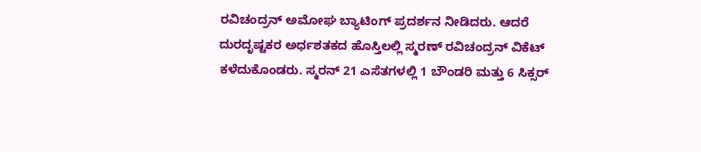ರವಿಚಂದ್ರನ್ ಅಮೋಘ ಬ್ಯಾಟಿಂಗ್ ಪ್ರದರ್ಶನ ನೀಡಿದರು. ಆದರೆ ದುರದೃಷ್ಟಕರ ಅರ್ಧಶತಕದ ಹೊಸ್ತಿಲಲ್ಲಿ ಸ್ಮರಣ್ ರವಿಚಂದ್ರನ್ ವಿಕೆಟ್‌ ಕಳೆದುಕೊಂಡರು. ಸ್ಮರನ್ 21 ಎಸೆತಗಳಲ್ಲಿ 1 ಬೌಂಡರಿ ಮತ್ತು 6 ಸಿಕ್ಸರ್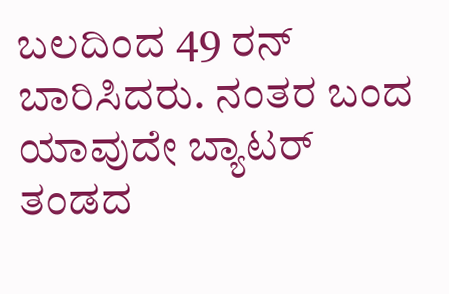ಬಲದಿಂದ 49 ರನ್ ಬಾರಿಸಿದರು. ನಂತರ ಬಂದ ಯಾವುದೇ ಬ್ಯಾಟರ್ ತಂಡದ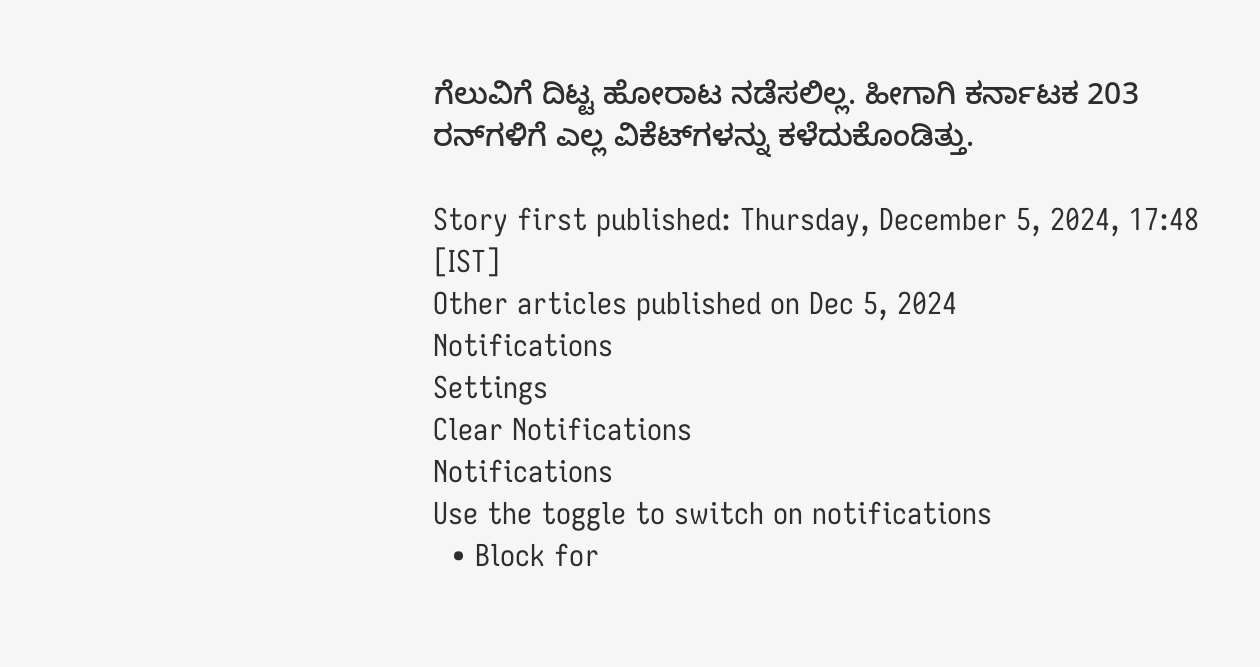ಗೆಲುವಿಗೆ ದಿಟ್ಟ ಹೋರಾಟ ನಡೆಸಲಿಲ್ಲ. ಹೀಗಾಗಿ ಕರ್ನಾಟಕ 203 ರನ್‌ಗಳಿಗೆ ಎಲ್ಲ ವಿಕೆಟ್‌ಗಳನ್ನು ಕಳೆದುಕೊಂಡಿತ್ತು.

Story first published: Thursday, December 5, 2024, 17:48 [IST]
Other articles published on Dec 5, 2024
Notifications
Settings
Clear Notifications
Notifications
Use the toggle to switch on notifications
  • Block for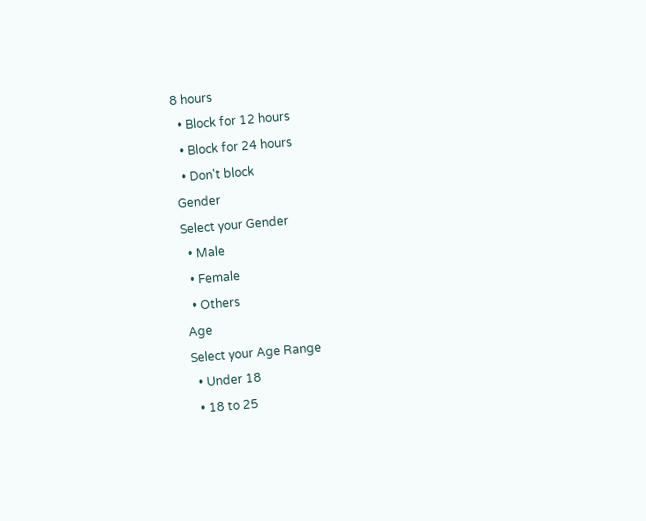8 hours
  • Block for 12 hours
  • Block for 24 hours
  • Don't block
Gender
Select your Gender
  • Male
  • Female
  • Others
Age
Select your Age Range
  • Under 18
  • 18 to 25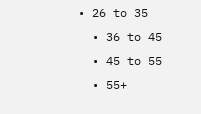• 26 to 35
  • 36 to 45
  • 45 to 55
  • 55+